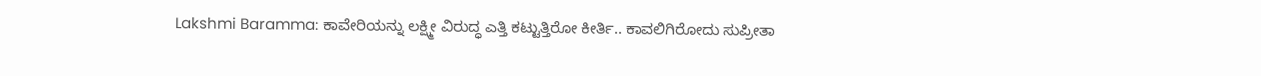Lakshmi Baramma: ಕಾವೇರಿಯನ್ನು ಲಕ್ಷ್ಮೀ ವಿರುದ್ಧ ಎತ್ತಿ ಕಟ್ಟುತ್ತಿರೋ ಕೀರ್ತಿ.. ಕಾವಲಿಗಿರೋದು ಸುಪ್ರೀತಾ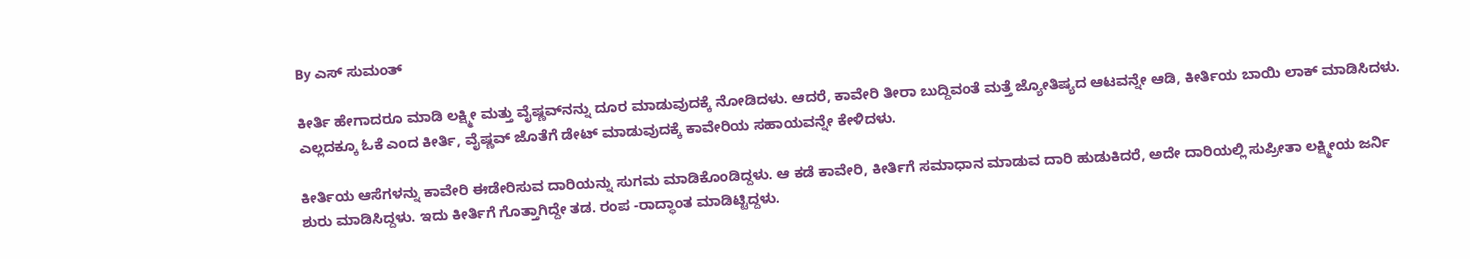By ಎಸ್ ಸುಮಂತ್

ಕೀರ್ತಿ ಹೇಗಾದರೂ ಮಾಡಿ ಲಕ್ಷ್ಮೀ ಮತ್ತು ವೈಷ್ಣವ್‌ನನ್ನು ದೂರ ಮಾಡುವುದಕ್ಕೆ ನೋಡಿದಳು‌. ಆದರೆ, ಕಾವೇರಿ ತೀರಾ ಬುದ್ದಿವಂತೆ ಮತ್ತೆ ಜ್ಯೋತಿಷ್ಯದ ಆಟವನ್ನೇ ಆಡಿ, ಕೀರ್ತಿಯ ಬಾಯಿ ಲಾಕ್ ಮಾಡಿಸಿದಳು. ಎಲ್ಲದಕ್ಕೂ ಓಕೆ ಎಂದ ಕೀರ್ತಿ, ವೈಷ್ಣವ್ ಜೊತೆಗೆ ಡೇಟ್ ಮಾಡುವುದಕ್ಕೆ ಕಾವೇರಿಯ ಸಹಾಯವನ್ನೇ ಕೇಳಿದಳು.

ಕೀರ್ತಿಯ ಆಸೆಗಳನ್ನು ಕಾವೇರಿ ಈಡೇರಿಸುವ ದಾರಿಯನ್ನು ಸುಗಮ ಮಾಡಿಕೊಂಡಿದ್ದಳು. ಆ ಕಡೆ ಕಾವೇರಿ, ಕೀರ್ತಿಗೆ ಸಮಾಧಾನ ಮಾಡುವ ದಾರಿ ಹುಡುಕಿದರೆ, ಅದೇ ದಾರಿಯಲ್ಲಿ ಸುಪ್ರೀತಾ ಲಕ್ಷ್ಮೀಯ ಜರ್ನಿ ಶುರು ಮಾಡಿಸಿದ್ದಳು. ಇದು ಕೀರ್ತಿಗೆ ಗೊತ್ತಾಗಿದ್ದೇ ತಡ. ರಂಪ -ರಾದ್ಧಾಂತ ಮಾಡಿಟ್ಟಿದ್ದಳು.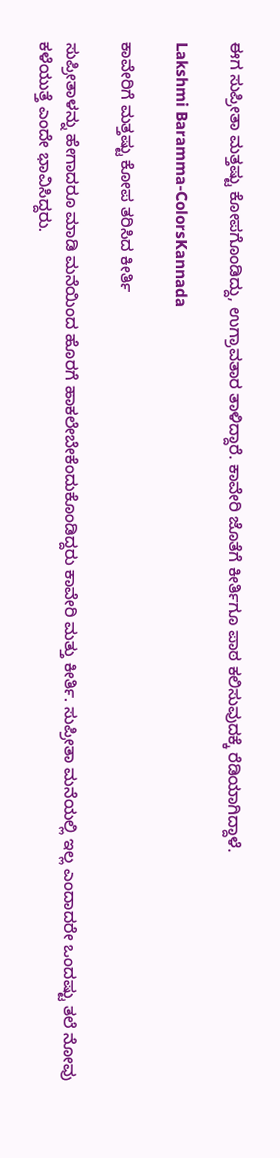ಈಗ ಸುಪ್ರೀತಾ ಮತ್ತಷ್ಟು ಕೋಪಗೊಂಡಿದ್ದು, ಉಗ್ರಾವತಾರ ತಾಳಿದ್ದಾರೆ. ಕಾವೇರಿ ಜೊತೆಗೆ ಕೀರ್ತಿಗೂ ಪಾಠ ಕಲಿಸುವುದಕ್ಕೆ ರೆಡಿಯಾಗಿದ್ದಾಳೆ.

Lakshmi Baramma-ColorsKannada

ಕಾವೇರಿಗೆ ಮತ್ತಷ್ಟು ಕೋಪ ತರಿಸಿದ ಕೀರ್ತಿ

ಸುಪ್ರೀತಾಳನ್ನು ಹೇಗಾದರೂ ಮಾಡಿ ಮನೆಯಿಂದ ಹೊರಗೆ ಹಾಕಲೇಬೇಕೆಂದುಕೊಂಡಿದ್ದರು ಕಾವೇರಿ ಮತ್ತು ಕೀರ್ತಿ. ಸುಪ್ರೀತಾ ಮನೆಯಲ್ಲಿ ಇಲ್ಲ ಎಂದಾದರೇ ಒಂದಷ್ಟು ತಲೆ ನೋವು ಕಳೆಯುತ್ತೆ ಎಂದೇ ಭಾವಿಸಿದ್ದರು.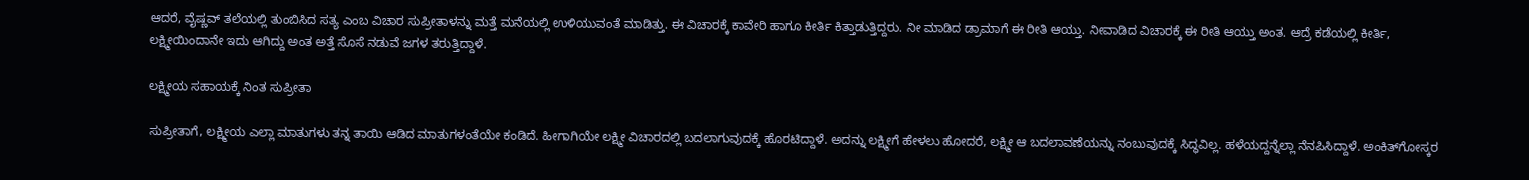ಆದರೆ, ವೈಷ್ಣವ್ ತಲೆಯಲ್ಲಿ‌ ತುಂಬಿಸಿದ ಸತ್ಯ ಎಂಬ ವಿಚಾರ ಸುಪ್ರೀತಾಳನ್ನು ಮತ್ತೆ ಮನೆಯಲ್ಲಿ ಉಳಿಯುವಂತೆ ಮಾಡಿತ್ತು. ಈ ವಿಚಾರಕ್ಕೆ ಕಾವೇರಿ ಹಾಗೂ ಕೀರ್ತಿ ಕಿತ್ತಾಡುತ್ತಿದ್ದರು. ನೀ ಮಾಡಿದ ಡ್ರಾಮಾಗೆ ಈ ರೀತಿ ಆಯ್ತು. ನೀವಾಡಿದ ವಿಚಾರಕ್ಕೆ ಈ ರೀತಿ ಆಯ್ತು ಅಂತ. ಆದ್ರೆ ಕಡೆಯಲ್ಲಿ ಕೀರ್ತಿ, ಲಕ್ಷ್ಮೀಯಿಂದಾನೇ ಇದು ಆಗಿದ್ದು ಅಂತ ಅತ್ತೆ ಸೊಸೆ ನಡುವೆ ಜಗಳ ತರುತ್ತಿದ್ದಾಳೆ.

ಲಕ್ಷ್ಮೀಯ ಸಹಾಯಕ್ಕೆ ನಿಂತ ಸುಪ್ರೀತಾ

ಸುಪ್ರೀತಾಗೆ, ಲಕ್ಷ್ಮೀಯ ಎಲ್ಲಾ ಮಾತುಗಳು ತನ್ನ ತಾಯಿ ಆಡಿದ ಮಾತುಗಳಂತೆಯೇ ಕಂಡಿದೆ. ಹೀಗಾಗಿಯೇ ಲಕ್ಷ್ಮೀ ವಿಚಾರದಲ್ಲಿ ಬದಲಾಗುವುದಕ್ಕೆ ಹೊರಟಿದ್ದಾಳೆ. ಅದನ್ನು ಲಕ್ಷ್ಮೀಗೆ ಹೇಳಲು ಹೋದರೆ, ಲಕ್ಷ್ಮೀ ಆ ಬದಲಾವಣೆಯನ್ನು ನಂಬುವುದಕ್ಕೆ ಸಿದ್ಧವಿಲ್ಲ‌. ಹಳೆಯದ್ದನ್ನೆಲ್ಲಾ ನೆನಪಿಸಿದ್ದಾಳೆ. ಅಂಕಿತ್‌ಗೋಸ್ಕರ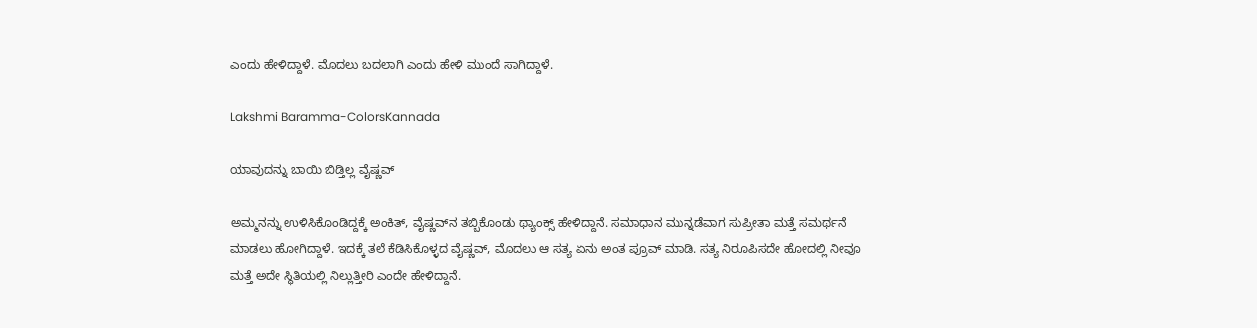ಎಂದು ಹೇಳಿದ್ದಾಳೆ. ಮೊದಲು ಬದಲಾಗಿ ಎಂದು ಹೇಳಿ‌ ಮುಂದೆ ಸಾಗಿದ್ದಾಳೆ.

Lakshmi Baramma-ColorsKannada

ಯಾವುದನ್ನು ಬಾಯಿ ಬಿಡ್ತಿಲ್ಲ ವೈಷ್ಣವ್

ಅಮ್ಮನನ್ನು ಉಳಿಸಿಕೊಂಡಿದ್ದಕ್ಕೆ ಅಂಕಿತ್, ವೈಷ್ಣವ್‌ನ ತಬ್ಬಿಕೊಂಡು ಥ್ಯಾಂಕ್ಸ್ ಹೇಳಿದ್ದಾನೆ. ಸಮಾಧಾನ ಮುನ್ನಡೆವಾಗ ಸುಪ್ರೀತಾ ಮತ್ತೆ ಸಮರ್ಥನೆ ಮಾಡಲು ಹೋಗಿದ್ದಾಳೆ. ಇದಕ್ಕೆ ತಲೆ ಕೆಡಿಸಿಕೊಳ್ಳದ ವೈಷ್ಣವ್, ಮೊದಲು ಆ ಸತ್ಯ ಏನು ಅಂತ ಪ್ರೂವ್ ಮಾಡಿ. ಸತ್ಯ ನಿರೂಪಿಸದೇ ಹೋದಲ್ಲಿ ನೀವೂ ಮತ್ತೆ ಅದೇ ಸ್ಥಿತಿಯಲ್ಲಿ ನಿಲ್ಲುತ್ತೀರಿ ಎಂದೇ ಹೇಳಿದ್ದಾನೆ.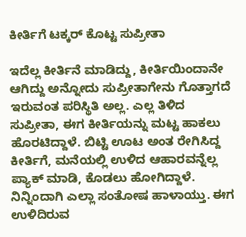ಕೀರ್ತಿಗೆ ಟಕ್ಕರ್ ಕೊಟ್ಟ ಸುಪ್ರೀತಾ

ಇದೆಲ್ಲ ಕೀರ್ತಿನೆ ಮಾಡಿದ್ದು, ಕೀರ್ತಿಯಿಂದಾನೇ ಆಗಿದ್ದು ಅನ್ನೋದು ಸುಪ್ರೀತಾಗೇನು ಗೊತ್ತಾಗದೆ‌ ಇರುವಂತ ಪರಿಸ್ಥಿತಿ ಅಲ್ಲ. ಎಲ್ಲ ತಿಳಿದ ಸುಪ್ರೀತಾ, ಈಗ ಕೀರ್ತಿಯನ್ನು ಮಟ್ಟ ಹಾಕಲು ಹೊರಟಿದ್ದಾಳೆ. ಬಿಟ್ಟಿ ಊಟ ಅಂತ ರೇಗಿಸಿದ್ದ ಕೀರ್ತಿಗೆ, ಮನೆಯಲ್ಲಿ ಉಳಿದ ಆಹಾರವನ್ನೆಲ್ಲ ಪ್ಯಾಕ್ ಮಾಡಿ, ಕೊಡಲು ಹೋಗಿದ್ದಾಳೆ. ನಿನ್ನಿಂದಾಗಿ ಎಲ್ಲಾ ಸಂತೋಷ ಹಾಳಾಯ್ತು. ಈಗ ಉಳಿದಿರುವ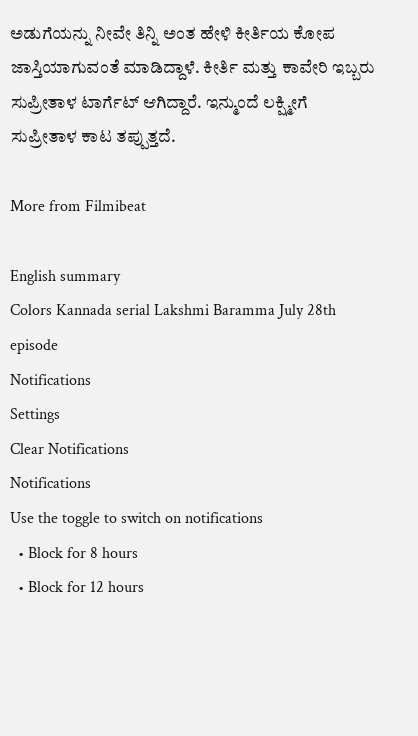ಅಡುಗೆಯನ್ನು ನೀವೇ ತಿನ್ನಿ ಅಂತ ಹೇಳಿ ಕೀರ್ತಿಯ ಕೋಪ ಜಾಸ್ತಿಯಾಗುವಂತೆ ಮಾಡಿದ್ದಾಳೆ. ಕೀರ್ತಿ ಮತ್ತು ಕಾವೇರಿ ಇಬ್ಬರು ಸುಪ್ರೀತಾಳ ಟಾರ್ಗೆಟ್ ಆಗಿದ್ದಾರೆ. ಇನ್ಮುಂದೆ ಲಕ್ಷ್ಮೀಗೆ ಸುಪ್ರೀತಾಳ ಕಾಟ ತಪ್ಪುತ್ತದೆ.

More from Filmibeat

English summary
Colors Kannada serial Lakshmi Baramma July 28th episode
Notifications
Settings
Clear Notifications
Notifications
Use the toggle to switch on notifications
  • Block for 8 hours
  • Block for 12 hours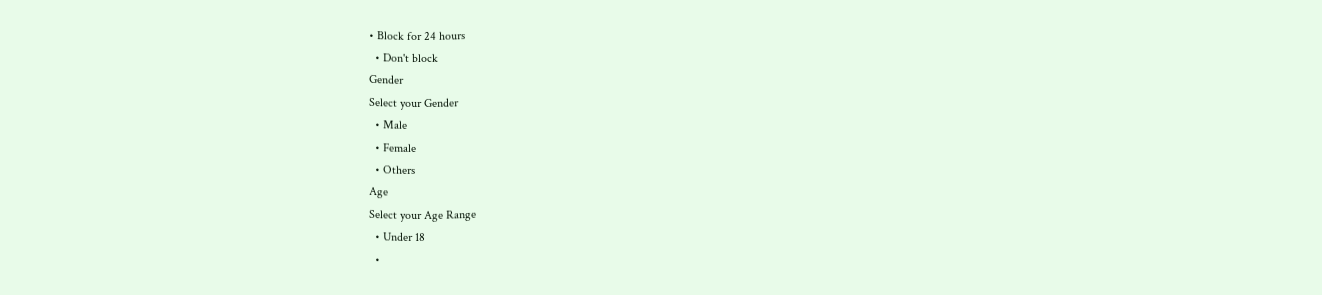• Block for 24 hours
  • Don't block
Gender
Select your Gender
  • Male
  • Female
  • Others
Age
Select your Age Range
  • Under 18
  •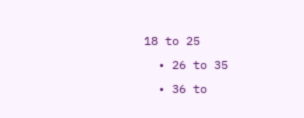18 to 25
  • 26 to 35
  • 36 to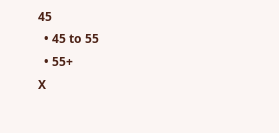45
  • 45 to 55
  • 55+
X